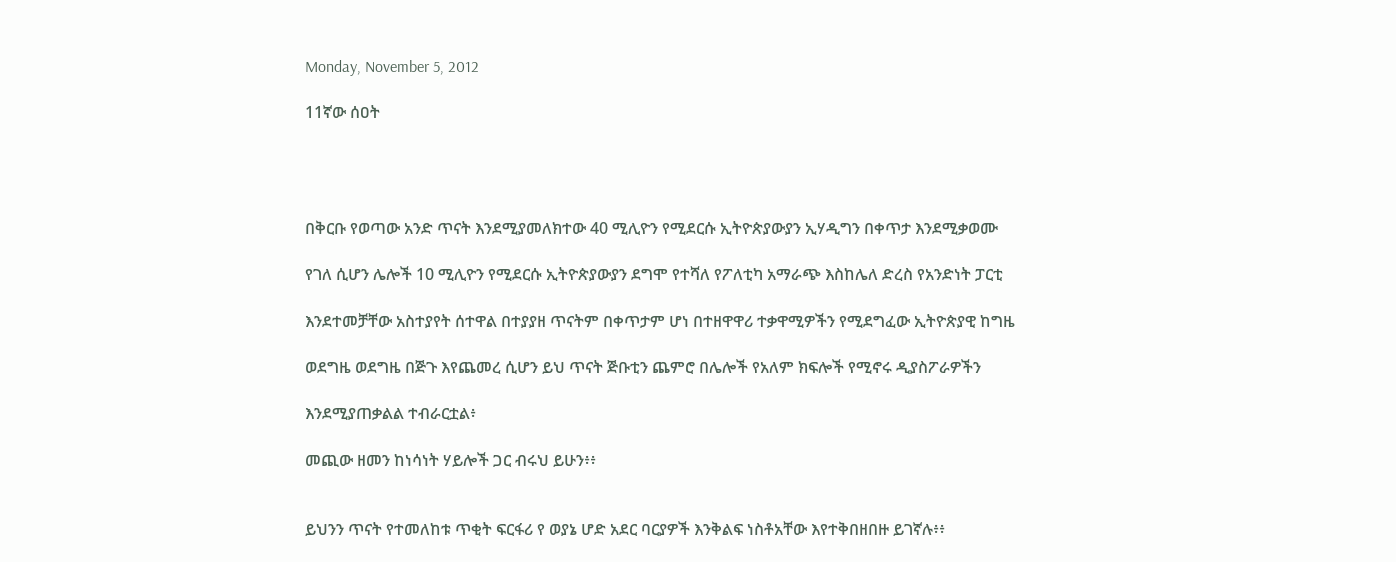Monday, November 5, 2012

11ኛው ሰዐት




በቅርቡ የወጣው አንድ ጥናት እንደሚያመለክተው 40 ሚሊዮን የሚደርሱ ኢትዮጵያውያን ኢሃዲግን በቀጥታ እንደሚቃወሙ

የገለ ሲሆን ሌሎች 10 ሚሊዮን የሚደርሱ ኢትዮጵያውያን ደግሞ የተሻለ የፖለቲካ አማራጭ እስከሌለ ድረስ የአንድነት ፓርቲ

እንደተመቻቸው አስተያየት ሰተዋል በተያያዘ ጥናትም በቀጥታም ሆነ በተዘዋዋሪ ተቃዋሚዎችን የሚደግፈው ኢትዮጵያዊ ከግዜ

ወደግዜ ወደግዜ በጅጉ እየጨመረ ሲሆን ይህ ጥናት ጅቡቲን ጨምሮ በሌሎች የአለም ክፍሎች የሚኖሩ ዲያስፖራዎችን

እንደሚያጠቃልል ተብራርቷል፥

መጪው ዘመን ከነሳነት ሃይሎች ጋር ብሩህ ይሁን፥፥


ይህንን ጥናት የተመለከቱ ጥቂት ፍርፋሪ የ ወያኔ ሆድ አደር ባርያዎች እንቅልፍ ነስቶአቸው እየተቅበዘበዙ ይገኛሉ፥፥